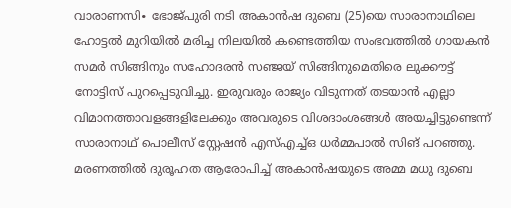വാരാണസി∙ ഭോജ്പുരി നടി അകാൻഷ ദുബെ (25)യെ സാരാനാഥിലെ ഹോട്ടൽ മുറിയിൽ മരിച്ച നിലയിൽ കണ്ടെത്തിയ സംഭവത്തിൽ ഗായകൻ സമർ സിങ്ങിനും സഹോദരൻ സഞ്ജയ് സിങ്ങിനുമെതിരെ ലുക്കൗട്ട് നോട്ടിസ് പുറപ്പെടുവിച്ചു. ഇരുവരും രാജ്യം വിടുന്നത് തടയാൻ എല്ലാ വിമാനത്താവളങ്ങളിലേക്കും അവരുടെ വിശദാംശങ്ങൾ അയച്ചിട്ടുണ്ടെന്ന് സാരാനാഥ് പൊലീസ് സ്റ്റേഷൻ എസ്എച്ച്ഒ ധർമ്മപാൽ സിങ് പറഞ്ഞു.
മരണത്തിൽ ദുരൂഹത ആരോപിച്ച് അകാൻഷയുടെ അമ്മ മധു ദുബെ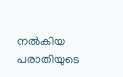നൽകിയ പരാതിയുടെ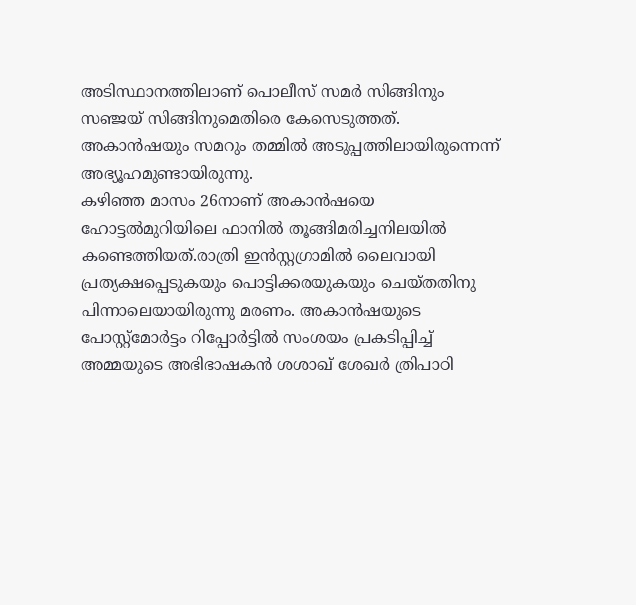അടിസ്ഥാനത്തിലാണ് പൊലീസ് സമർ സിങ്ങിനും സഞ്ജയ് സിങ്ങിനുമെതിരെ കേസെടുത്തത്. അകാൻഷയും സമറും തമ്മിൽ അടുപ്പത്തിലായിരുന്നെന്ന് അഭ്യൂഹമുണ്ടായിരുന്നു.
കഴിഞ്ഞ മാസം 26നാണ് അകാൻഷയെ ഹോട്ടൽമുറിയിലെ ഫാനിൽ തൂങ്ങിമരിച്ചനിലയിൽ കണ്ടെത്തിയത്.രാത്രി ഇൻസ്റ്റഗ്രാമിൽ ലൈവായി പ്രത്യക്ഷപ്പെടുകയും പൊട്ടിക്കരയുകയും ചെയ്തതിനു പിന്നാലെയായിരുന്നു മരണം. അകാൻഷയുടെ പോസ്റ്റ്മോർട്ടം റിപ്പോർട്ടിൽ സംശയം പ്രകടിപ്പിച്ച് അമ്മയുടെ അഭിഭാഷകൻ ശശാഖ് ശേഖർ ത്രിപാഠി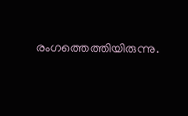രംഗത്തെത്തിയിരുന്നു.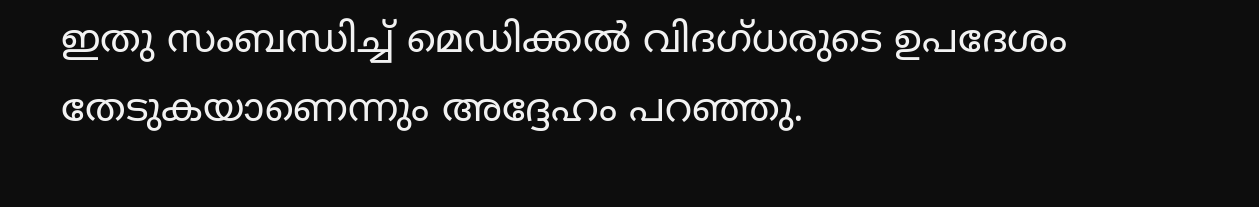ഇതു സംബന്ധിച്ച് മെഡിക്കൽ വിദഗ്ധരുടെ ഉപദേശം തേടുകയാണെന്നും അദ്ദേഹം പറഞ്ഞു.